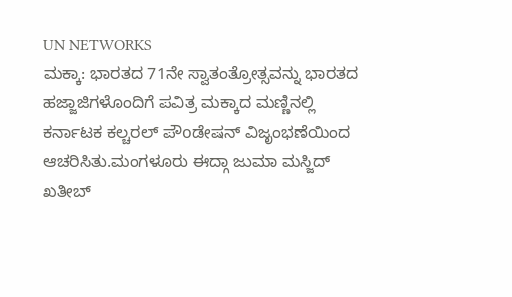UN NETWORKS
ಮಕ್ಕಾ: ಭಾರತದ 71ನೇ ಸ್ವಾತಂತ್ರೋತ್ಸವನ್ನು ಭಾರತದ ಹಜ್ಜಾಜಿಗಳೊಂದಿಗೆ ಪವಿತ್ರ ಮಕ್ಕಾದ ಮಣ್ಣಿನಲ್ಲಿ ಕರ್ನಾಟಕ ಕಲ್ಚರಲ್ ಪೌoಡೇಷನ್ ವಿಜೃಂಭಣೆಯಿಂದ ಆಚರಿಸಿತು.ಮಂಗಳೂರು ಈದ್ಗಾ ಜುಮಾ ಮಸ್ಜಿದ್ ಖತೀಬ್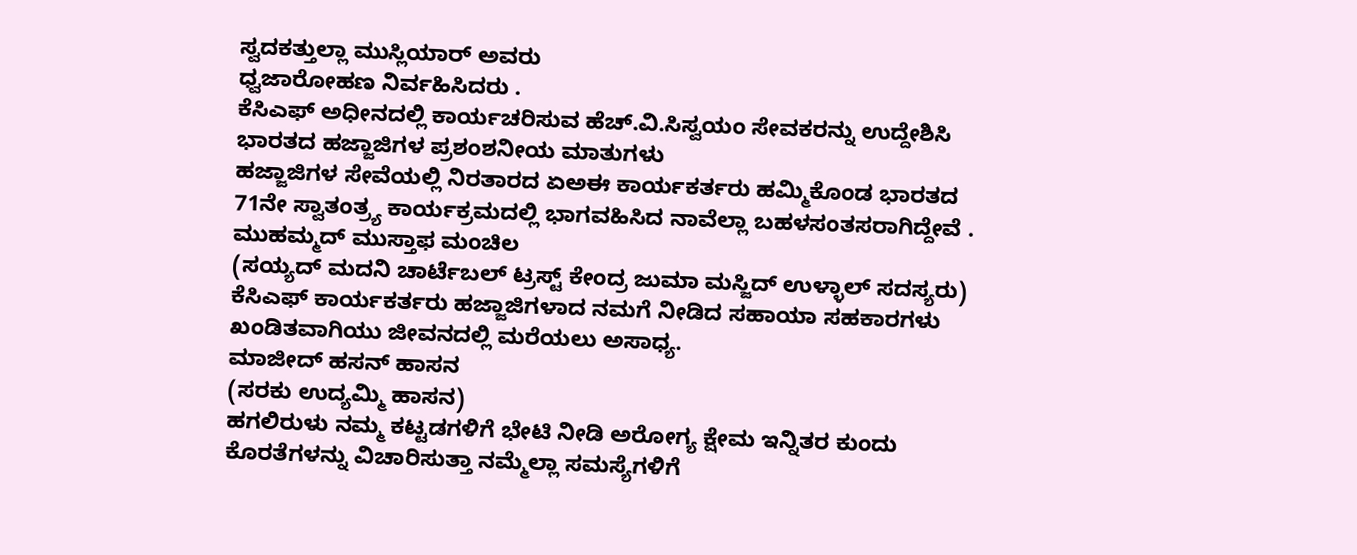ಸ್ವದಕತ್ತುಲ್ಲಾ ಮುಸ್ಲಿಯಾರ್ ಅವರು
ಧ್ವಜಾರೋಹಣ ನಿರ್ವಹಿಸಿದರು .
ಕೆಸಿಎಫ್ ಅಧೀನದಲ್ಲಿ ಕಾರ್ಯಚರಿಸುವ ಹೆಚ್.ವಿ.ಸಿಸ್ವಯಂ ಸೇವಕರನ್ನು ಉದ್ದೇಶಿಸಿ ಭಾರತದ ಹಜ್ಜಾಜಿಗಳ ಪ್ರಶಂಶನೀಯ ಮಾತುಗಳು
ಹಜ್ಜಾಜಿಗಳ ಸೇವೆಯಲ್ಲಿ ನಿರತಾರದ ಏಅಈ ಕಾರ್ಯಕರ್ತರು ಹಮ್ಮಿಕೊಂಡ ಭಾರತದ 71ನೇ ಸ್ವಾತಂತ್ರ್ಯ ಕಾರ್ಯಕ್ರಮದಲ್ಲಿ ಭಾಗವಹಿಸಿದ ನಾವೆಲ್ಲಾ ಬಹಳಸಂತಸರಾಗಿದ್ದೇವೆ .
ಮುಹಮ್ಮದ್ ಮುಸ್ತಾಫ ಮಂಚಿಲ
(ಸಯ್ಯದ್ ಮದನಿ ಚಾರ್ಟೆಬಲ್ ಟ್ರಸ್ಟ್ ಕೇಂದ್ರ ಜುಮಾ ಮಸ್ಜಿದ್ ಉಳ್ಳಾಲ್ ಸದಸ್ಯರು)
ಕೆಸಿಎಫ್ ಕಾರ್ಯಕರ್ತರು ಹಜ್ಜಾಜಿಗಳಾದ ನಮಗೆ ನೀಡಿದ ಸಹಾಯಾ ಸಹಕಾರಗಳು ಖಂಡಿತವಾಗಿಯು ಜೀವನದಲ್ಲಿ ಮರೆಯಲು ಅಸಾಧ್ಯ.
ಮಾಜೀದ್ ಹಸನ್ ಹಾಸನ
(ಸರಕು ಉದ್ಯಮ್ಮಿ ಹಾಸನ)
ಹಗಲಿರುಳು ನಮ್ಮ ಕಟ್ಟಡಗಳಿಗೆ ಭೇಟಿ ನೀಡಿ ಅರೋಗ್ಯ ಕ್ಷೇಮ ಇನ್ನಿತರ ಕುಂದು ಕೊರತೆಗಳನ್ನು ವಿಚಾರಿಸುತ್ತಾ ನಮ್ಮೆಲ್ಲಾ ಸಮಸ್ಯೆಗಳಿಗೆ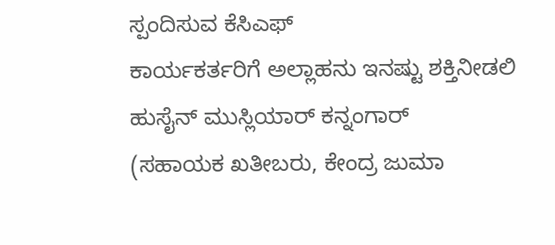ಸ್ಪಂದಿಸುವ ಕೆಸಿಎಫ್
ಕಾರ್ಯಕರ್ತರಿಗೆ ಅಲ್ಲಾಹನು ಇನಷ್ಟು ಶಕ್ತಿನೀಡಲಿ
ಹುಸೈನ್ ಮುಸ್ಲಿಯಾರ್ ಕನ್ನಂಗಾರ್
(ಸಹಾಯಕ ಖತೀಬರು, ಕೇಂದ್ರ ಜುಮಾ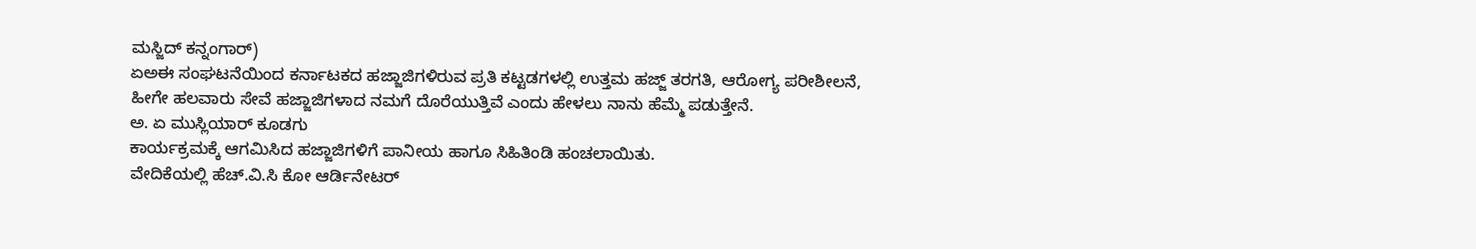ಮಸ್ಜಿದ್ ಕನ್ನಂಗಾರ್)
ಏಅಈ ಸಂಘಟನೆಯಿಂದ ಕರ್ನಾಟಕದ ಹಜ್ಜಾಜಿಗಳಿರುವ ಪ್ರತಿ ಕಟ್ಟಡಗಳಲ್ಲಿ ಉತ್ತಮ ಹಜ್ಜ್ ತರಗತಿ, ಆರೋಗ್ಯ ಪರೀಶೀಲನೆ, ಹೀಗೇ ಹಲವಾರು ಸೇವೆ ಹಜ್ಜಾಜಿಗಳಾದ ನಮಗೆ ದೊರೆಯುತ್ತಿವೆ ಎಂದು ಹೇಳಲು ನಾನು ಹೆಮ್ಮೆ ಪಡುತ್ತೇನೆ.
ಅ. ಏ ಮುಸ್ಲಿಯಾರ್ ಕೂಡಗು
ಕಾರ್ಯಕ್ರಮಕ್ಕೆ ಆಗಮಿಸಿದ ಹಜ್ಜಾಜಿಗಳಿಗೆ ಪಾನೀಯ ಹಾಗೂ ಸಿಹಿತಿಂಡಿ ಹಂಚಲಾಯಿತು.
ವೇದಿಕೆಯಲ್ಲಿ ಹೆಚ್.ವಿ.ಸಿ ಕೋ ಆರ್ಡಿನೇಟರ್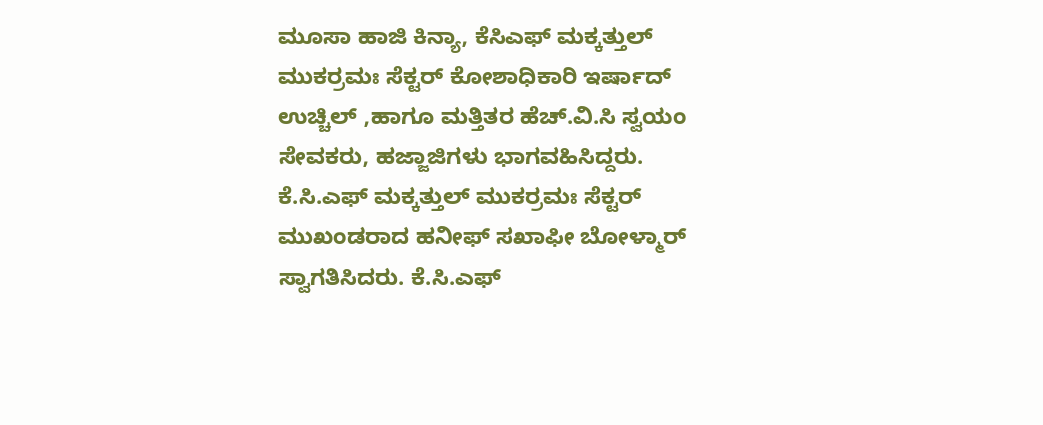ಮೂಸಾ ಹಾಜಿ ಕಿನ್ಯಾ, ಕೆಸಿಎಫ್ ಮಕ್ಕತ್ತುಲ್ ಮುಕರ್ರಮಃ ಸೆಕ್ಟರ್ ಕೋಶಾಧಿಕಾರಿ ಇರ್ಷಾದ್ ಉಚ್ಚಿಲ್ ,ಹಾಗೂ ಮತ್ತಿತರ ಹೆಚ್.ವಿ.ಸಿ ಸ್ವಯಂ ಸೇವಕರು, ಹಜ್ಜಾಜಿಗಳು ಭಾಗವಹಿಸಿದ್ದರು. ಕೆ.ಸಿ.ಎಫ್ ಮಕ್ಕತ್ತುಲ್ ಮುಕರ್ರಮಃ ಸೆಕ್ಟರ್ ಮುಖಂಡರಾದ ಹನೀಫ್ ಸಖಾಫೀ ಬೋಳ್ಮಾರ್ ಸ್ವಾಗತಿಸಿದರು. ಕೆ.ಸಿ.ಎಫ್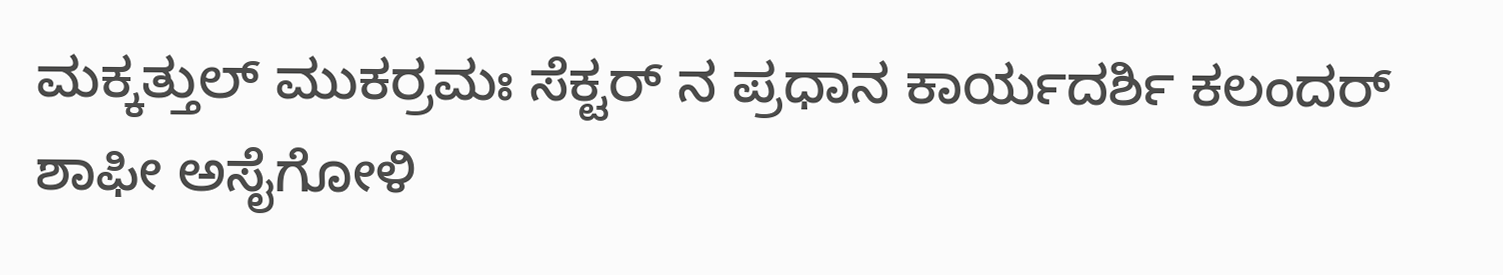ಮಕ್ಕತ್ತುಲ್ ಮುಕರ್ರಮಃ ಸೆಕ್ಟರ್ ನ ಪ್ರಧಾನ ಕಾರ್ಯದರ್ಶಿ ಕಲಂದರ್ ಶಾಫೀ ಅಸೈಗೋಳಿ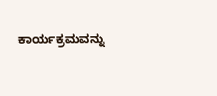ಕಾರ್ಯಕ್ರಮವನ್ನು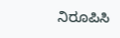ನಿರೂಪಿಸಿ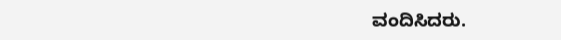ವಂದಿಸಿದರು.